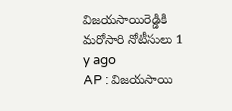విజయసాయిరెడ్డికి మరోసారి నోటీసులు 1 y ago
AP : విజయసాయి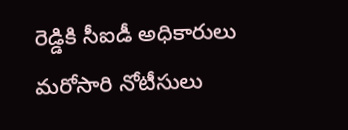రెడ్డికి సీఐడీ అధికారులు మరోసారి నోటీసులు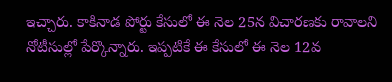ఇచ్చారు. కాకినాడ పోర్టు కేసులో ఈ నెల 25న విచారణకు రావాలని నోటీసుల్లో పేర్కొన్నారు. ఇప్పటికే ఈ కేసులో ఈ నెల 12వ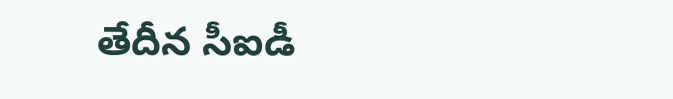తేదీన సీఐడీ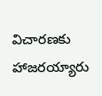విచారణకు హాజరయ్యారు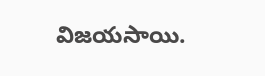విజయసాయి.